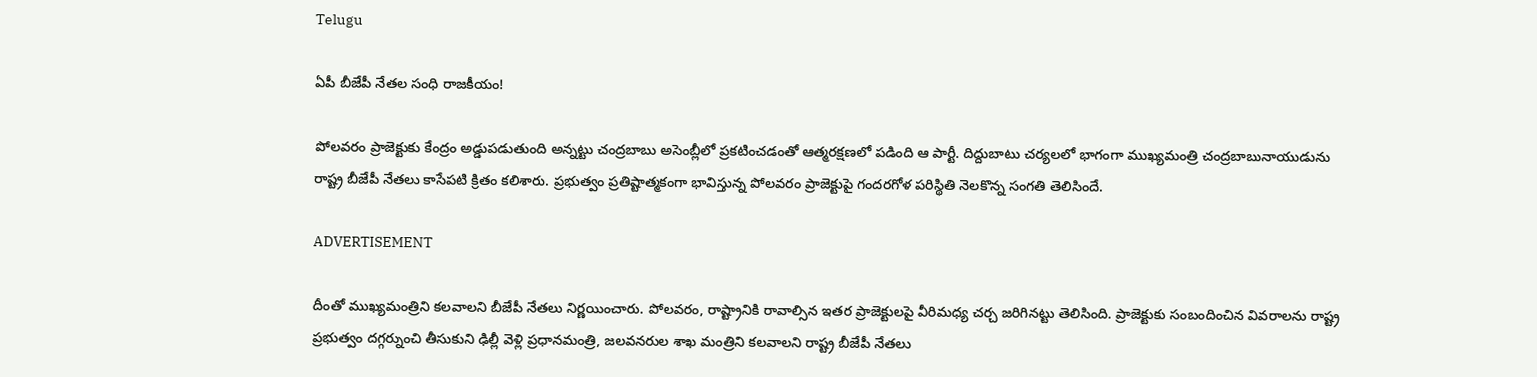Telugu

ఏపీ బీజేపీ నేతల సంధి రాజకీయం!

పోలవరం ప్రాజెక్టుకు కేంద్రం అడ్డుపడుతుంది అన్నట్టు చంద్రబాబు అసెంబ్లీలో ప్రకటించడంతో ఆత్మరక్షణలో పడింది ఆ పార్టీ. దిద్దుబాటు చర్యలలో భాగంగా ముఖ్యమంత్రి చంద్రబాబునాయుడును రాష్ట్ర బీజేపీ నేతలు కాసేపటి క్రితం కలిశారు. ప్రభుత్వం ప్రతిష్టాత్మకంగా భావిస్తున్న పోలవరం ప్రాజెక్టుపై గందరగోళ పరిస్థితి నెలకొన్న సంగతి తెలిసిందే.

ADVERTISEMENT

దీంతో ముఖ్యమంత్రిని కలవాలని బీజేపీ నేతలు నిర్ణయించారు. పోలవరం, రాష్ట్రానికి రావాల్సిన ఇతర ప్రాజెక్టులపై వీరిమధ్య చర్చ జరిగినట్టు తెలిసింది. ప్రాజెక్టుకు సంబందించిన వివరాలను రాష్ట్ర ప్రభుత్వం దగ్గర్నుంచి తీసుకుని ఢిల్లీ వెళ్లి ప్రధానమంత్రి, జలవనరుల శాఖ మంత్రిని కలవాలని రాష్ట్ర బీజేపీ నేతలు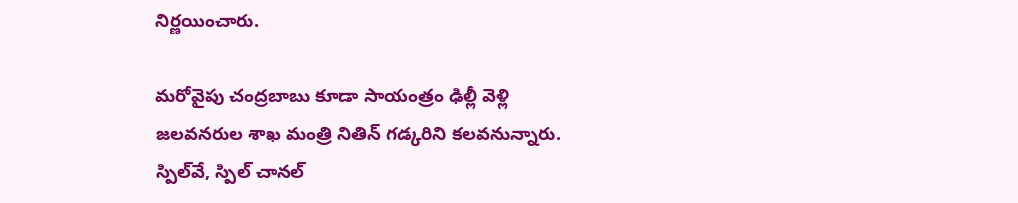నిర్ణయించారు.

మరోవైపు చంద్రబాబు కూడా సాయంత్రం ఢిల్లీ వెళ్లి జలవనరుల శాఖ మంత్రి నితిన్ గడ్కరిని కలవనున్నారు. స్పిల్‌వే, స్పిల్‌ చానల్‌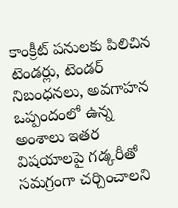కాంక్రీట్‌ పనులకు పిలిచిన టెండర్లు, టెండర్‌ నిబంధనలు, అవగాహన ఒప్పందంలో ఉన్న అంశాలు ఇతర విషయాలపై గడ్కరీతో సమగ్రంగా చర్చించాలని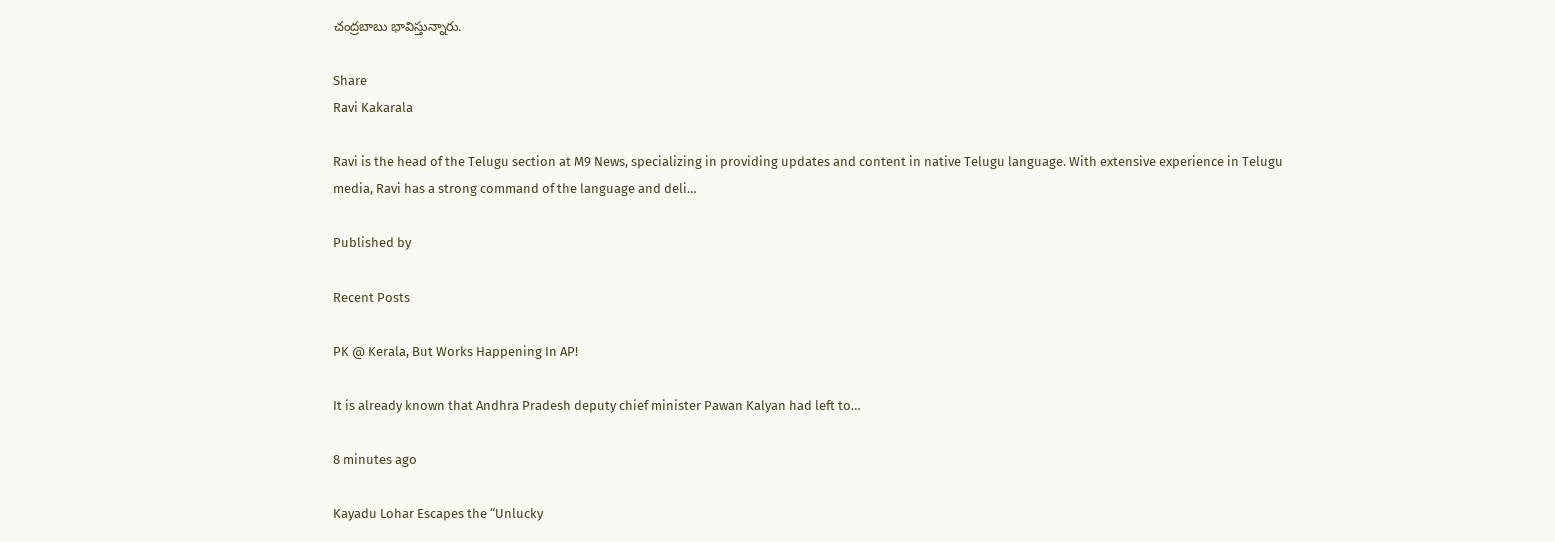చంద్రబాబు భావిస్తున్నారు.

Share
Ravi Kakarala

Ravi is the head of the Telugu section at M9 News, specializing in providing updates and content in native Telugu language. With extensive experience in Telugu media, Ravi has a strong command of the language and deli…

Published by

Recent Posts

PK @ Kerala, But Works Happening In AP!

It is already known that Andhra Pradesh deputy chief minister Pawan Kalyan had left to…

8 minutes ago

Kayadu Lohar Escapes the “Unlucky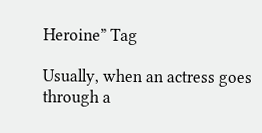Heroine” Tag

Usually, when an actress goes through a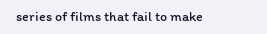series of films that fail to make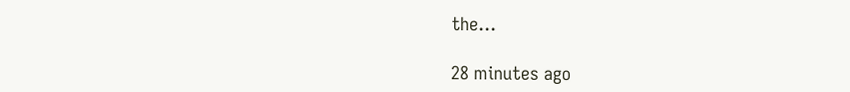the…

28 minutes ago